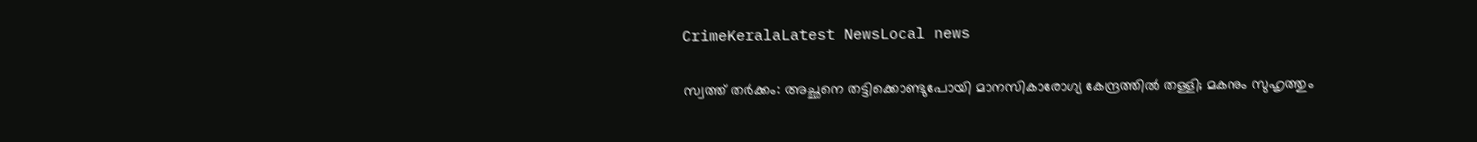CrimeKeralaLatest NewsLocal news

സ്വത്ത്‌ തർക്കം: അച്ഛനെ തട്ടിക്കൊണ്ടുപോയി മാനസികാരോഗ്യ കേന്ദ്രത്തിൽ തള്ളി; മകനും സുഹൃത്തും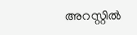അറസ്റ്റിൽ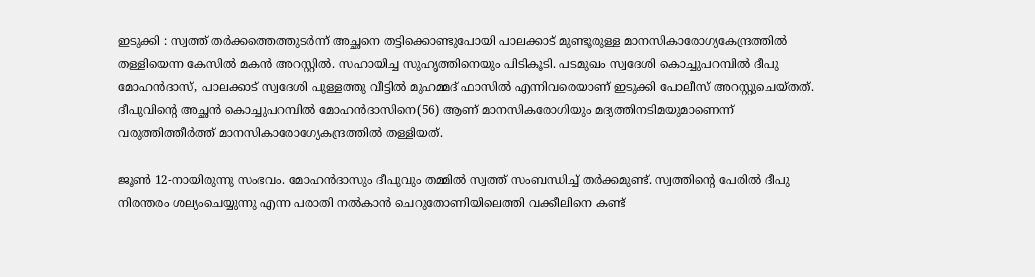ഇടുക്കി : സ്വത്ത് തർക്കത്തെത്തുടർന്ന് അച്ഛനെ തട്ടിക്കൊണ്ടുപോയി പാലക്കാട് മുണ്ടൂരുള്ള മാനസികാരോഗ്യകേന്ദ്രത്തിൽ തള്ളിയെന്ന കേസിൽ മകൻ അറസ്റ്റിൽ. സഹായിച്ച സുഹൃത്തിനെയും പിടികൂടി. പടമുഖം സ്വദേശി കൊച്ചുപറമ്പിൽ ദീപു മോഹൻദാസ്, പാലക്കാട് സ്വദേശി പുള്ളത്തു വീട്ടിൽ മുഹമ്മദ്‌ ഫാസിൽ എന്നിവരെയാണ് ഇടുക്കി പോലീസ് അറസ്റ്റുചെയ്തത്. ദീപുവിന്റെ അച്ഛൻ കൊച്ചുപറമ്പിൽ മോഹൻദാസിനെ(56) ആണ് മാനസികരോഗിയും മദ്യത്തിനടിമയുമാണെന്ന്‌ വരുത്തിത്തീർത്ത് മാനസികാരോഗ്യേകന്ദ്രത്തിൽ തള്ളിയത്.

ജൂൺ 12-നായിരുന്നു സംഭവം. മോഹൻദാസും ദീപുവും തമ്മിൽ സ്വത്ത് സംബന്ധിച്ച് തർക്കമുണ്ട്. സ്വത്തിന്റെ പേരിൽ ദീപു നിരന്തരം ‌ശല്യംചെയ്യുന്നു എന്ന പരാതി നൽകാൻ ചെറുതോണിയിലെത്തി വക്കീലിനെ കണ്ട്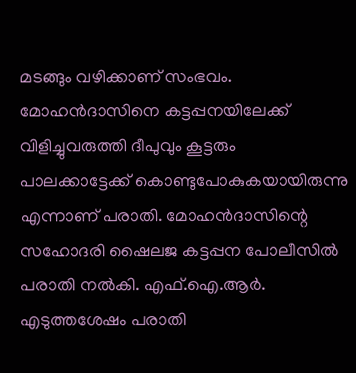മടങ്ങും വഴിക്കാണ് സംഭവം. മോഹൻദാസിനെ കട്ടപ്പനയിലേക്ക് വിളിച്ചുവരുത്തി ദീപുവും കൂട്ടരും പാലക്കാട്ടേക്ക് കൊണ്ടുപോകുകയായിരുന്നു എന്നാണ് പരാതി. മോഹൻദാസിന്റെ സഹോദരി ഷൈലജ കട്ടപ്പന പോലീസിൽ പരാതി നൽകി. എഫ്.ഐ.ആർ. എടുത്തശേഷം പരാതി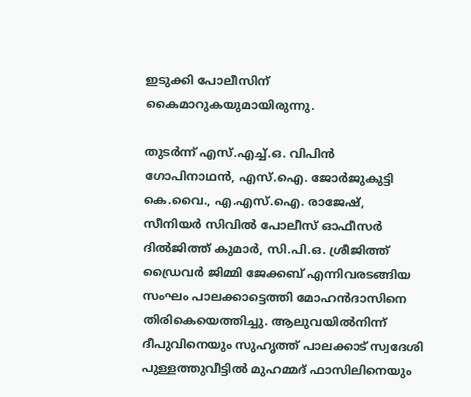ഇടുക്കി പോലീസിന് കൈമാറുകയുമായിരുന്നു.

തുടർന്ന് എസ്.എച്ച്.ഒ. വിപിൻ ഗോപിനാഥൻ, എസ്.ഐ. ജോർജുകുട്ടി കെ.വൈ., എ.എസ്.ഐ. രാജേഷ്, സീനിയർ സിവിൽ പോലീസ് ഓഫീസർ ദിൽജിത്ത് കുമാർ, സി.പി.ഒ. ശ്രീജിത്ത്‌ ഡ്രൈവർ ജിമ്മി ജേക്കബ് എന്നിവരടങ്ങിയ സംഘം പാലക്കാട്ടെത്തി മോഹൻദാസിനെ തിരികെയെത്തിച്ചു. ആലുവയിൽനിന്ന് ദീപുവിനെയും സുഹൃത്ത് പാലക്കാട്‌ സ്വദേശി പുള്ളത്തുവീട്ടിൽ മുഹമ്മദ്‌ ഫാസിലിനെയും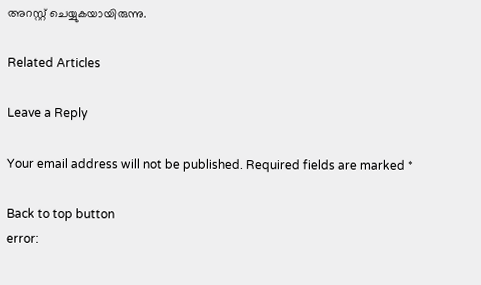അറസ്റ്റ് ചെയ്യുകയായിരുന്നു.

Related Articles

Leave a Reply

Your email address will not be published. Required fields are marked *

Back to top button
error: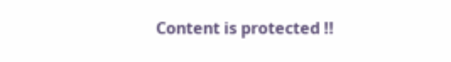Content is protected !!